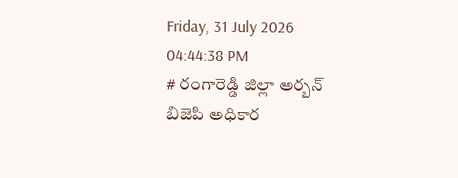Friday, 31 July 2026 04:44:38 PM
# రంగారెడ్డి జిల్లా అర్బన్ బిజెపి అధికార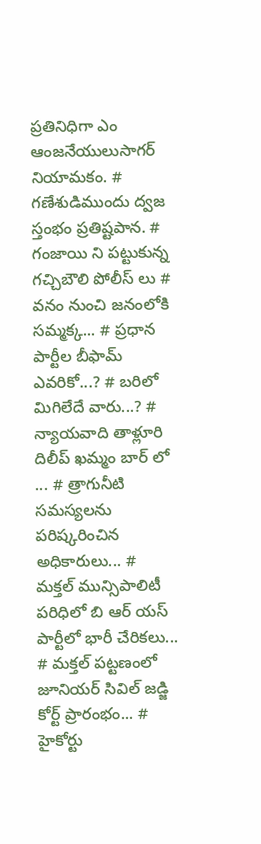ప్రతినిధిగా ఎం ఆంజనేయులుసాగర్ నియామకం. # గణేశుడిముందు ద్వజ స్తంభం ప్రతిష్టపాన. # గంజాయి ని పట్టుకున్న గచ్చిబౌలి పోలీస్ లు # వనం నుంచి జనంలోకి సమ్మక్క... # ప్రధాన పార్టీల బీఫామ్ ఎవరికో...? # బరిలో మిగిలేదే వారు...? # న్యాయవాది తాళ్లూరి దిలీప్ ఖమ్మం బార్ లో ... # త్రాగునీటి సమస్యలను పరిష్కరించిన అధికారులు... # మక్తల్ మున్సిపాలిటీ పరిధిలో బి ఆర్ యస్ పార్టీలో భారీ చేరికలు... # మక్తల్ పట్టణంలో జూనియర్ సివిల్ జడ్జి కోర్ట్ ప్రారంభం... # హైకోర్టు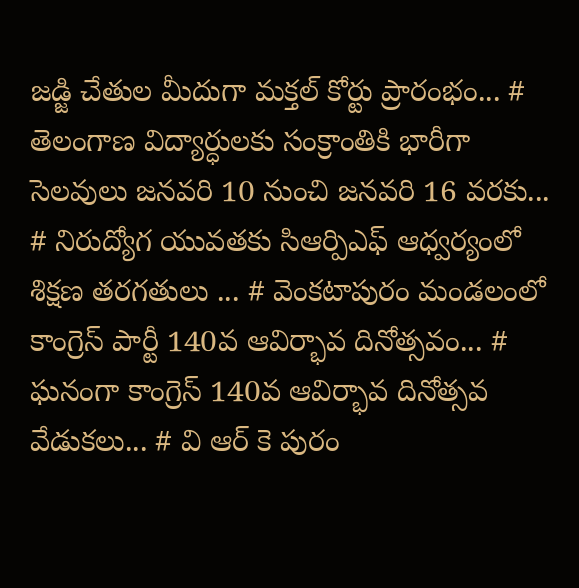జడ్జి చేతుల మీదుగా మక్తల్ కోర్టు ప్రారంభం... # తెలంగాణ విద్యార్ధులకు సంక్రాంతికి భారీగా సెలవులు జనవరి 10 నుంచి జనవరి 16 వరకు... # నిరుద్యోగ యువతకు సిఆర్పిఎఫ్ ఆధ్వర్యంలో శిక్షణ తరగతులు ... # వెంకటాపురం మండలంలో కాంగ్రెస్ పార్టీ 140వ ఆవిర్భావ దినోత్సవం... # ఘనంగా కాంగ్రెస్ 140వ ఆవిర్భావ దినోత్సవ వేడుకలు... # వి ఆర్ కె పురం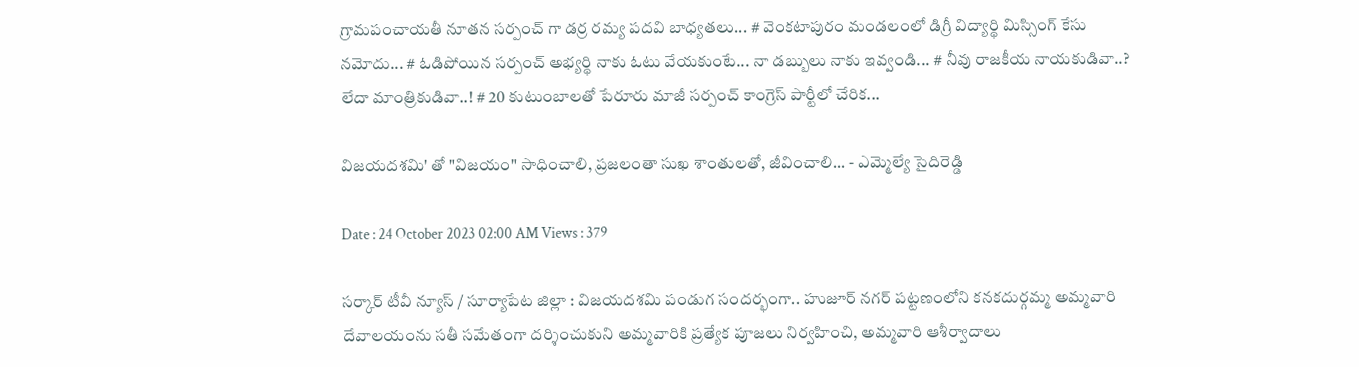గ్రామపంచాయతీ నూతన సర్పంచ్ గా డర్ర రమ్య పదవి బాధ్యతలు... # వెంకటాపురం మండలంలో డిగ్రీ విద్యార్థి మిస్సింగ్ కేసు నమోదు... # ఓడిపోయిన సర్పంచ్ అభ్యర్థి నాకు ఓటు వేయకుంటే... నా డబ్బులు నాకు ఇవ్వండి... # నీవు రాజకీయ నాయకుడివా..? లేదా మాంత్రికుడివా..! # 20 కుటుంబాలతో పేరూరు మాజీ సర్పంచ్ కాంగ్రెస్ పార్టీలో చేరిక...

విజయదశమి' తో "విజయం" సాధించాలి, ప్రజలంతా సుఖ శాంతులతో, జీవించాలి... - ఎమ్మెల్యే సైదిరెడ్డి

Date : 24 October 2023 02:00 AM Views : 379

సర్కార్ టీవీ న్యూస్ / సూర్యాపేట జిల్లా : విజయదశమి పండుగ సందర్భంగా.. హుజూర్ నగర్ పట్టణంలోని కనకదుర్గమ్మ అమ్మవారి దేవాలయంను సతీ సమేతంగా దర్శించుకుని అమ్మవారికి ప్రత్యేక పూజలు నిర్వహించి, అమ్మవారి ఆశీర్వాదాలు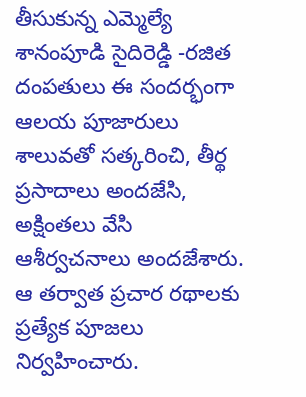తీసుకున్న ఎమ్మెల్యే శానంపూడి సైదిరెడ్డి -రజిత దంపతులు ఈ సందర్భంగా ఆలయ పూజారులు శాలువతో సత్కరించి, తీర్థ ప్రసాదాలు అందజేసి, అక్షింతలు వేసి ఆశీర్వచనాలు అందజేశారు. ఆ తర్వాత ప్రచార రథాలకు ప్రత్యేక పూజలు నిర్వహించారు.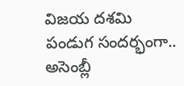విజయ దశమి పండుగ సందర్భంగా.. అసెంబ్లీ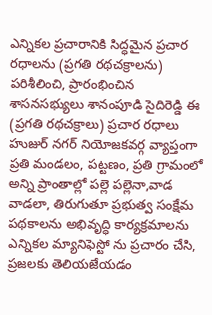ఎన్నికల ప్రచారానికి సిద్ధమైన ప్రచార రధాలను (ప్రగతి రథచక్రాలను) పరిశీలించి, ప్రారంభించిన శాసనసభ్యులు శానంపూడి సైదిరెడ్డి ఈ (ప్రగతి రథచక్రాలు) ప్రచార రధాలు హుజుర్ నగర్ నియోజకవర్గ వ్యాప్తంగా ప్రతి మండలం, పట్టణం, ప్రతి గ్రామంలో అన్ని ప్రాంతాల్లో పల్లె పల్లెనా,వాడ వాడలా, తిరుగుతూ ప్రభుత్వ సంక్షేమ పథకాలను అభివృద్ధి కార్యక్రమాలను ఎన్నికల మ్యానిఫెస్టో ను ప్రచారం చేసి, ప్రజలకు తెలియజేయడం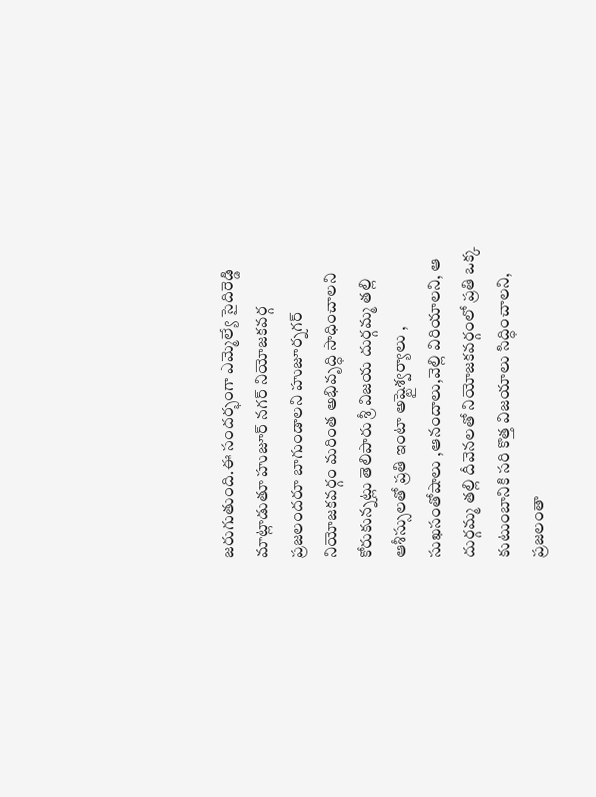జరుగుతుంది.ఈ సందర్భంగా ఎమ్మెల్యే సైదిరెడ్డి మాట్లాడుతూ హుజూర్ నగర్ నియోజకవర్గ ప్రజలందరూ బాగుండాలని హుజూర్నగర్ నియోజకవర్గం మరింత అభివృద్ధి సాధించాలని కోరుకున్నట్లు తెలిపారు శ్రీ విజయ దుర్గమ్మ తల్లి ఆశీస్సులతో ప్రతి ఇంటా అష్టైశ్వర్యాలు , సుఖసంతోషాలు ,ఆనందాలు,వెల్లి విరియాలని, ఆ దుర్గమ్మ తల్లి దీవెనలతో నియోజకవర్గంలో ప్రతి ఒక్క కుటుంబానికి సరి కొత్త విజయాలు సిద్ధించాలని, ప్రజలంతా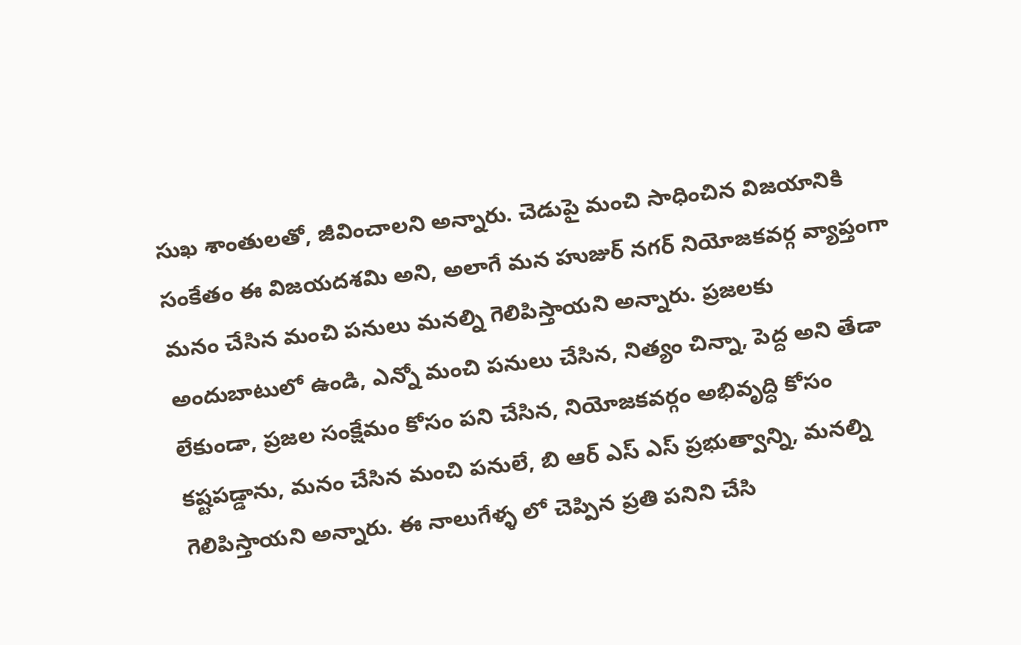సుఖ శాంతులతో, జీవించాలని అన్నారు. చెడుపై మంచి సాధించిన విజయానికి సంకేతం ఈ విజయదశమి అని, అలాగే మన హుజుర్ నగర్ నియోజకవర్గ వ్యాప్తంగా మనం చేసిన మంచి పనులు మనల్ని గెలిపిస్తాయని అన్నారు. ప్రజలకు అందుబాటులో ఉండి, ఎన్నో మంచి పనులు చేసిన, నిత్యం చిన్నా, పెద్ద అని తేడా లేకుండా, ప్రజల సంక్షేమం కోసం పని చేసిన, నియోజకవర్గం అభివృద్ధి కోసం కష్టపడ్డాను, మనం చేసిన మంచి పనులే, బి ఆర్ ఎస్ ఎస్ ప్రభుత్వాన్ని, మనల్ని గెలిపిస్తాయని అన్నారు. ఈ నాలుగేళ్ళ లో చెప్పిన ప్రతి పనిని చేసి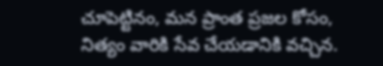చూపెట్టినం, మన ప్రాంత ప్రజల కోసం, నిత్యం వారికి సేవ చేయడానికి వచ్చిన.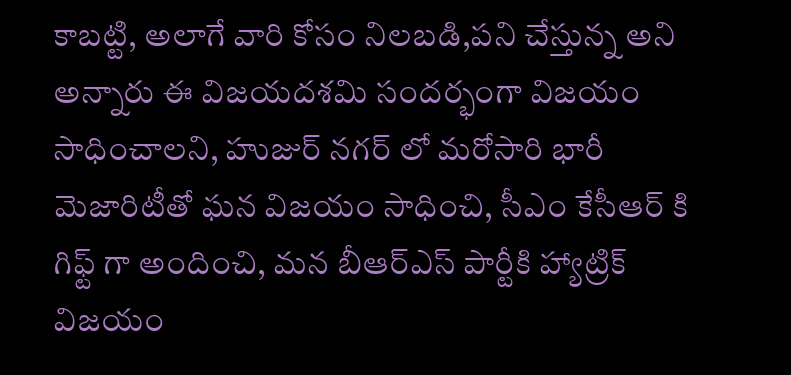కాబట్టి, అలాగే వారి కోసం నిలబడి,పని చేస్తున్న అని అన్నారు ఈ విజయదశమి సందర్భంగా విజయం సాధించాలని, హుజుర్ నగర్ లో మరోసారి భారీ మెజారిటీతో ఘన విజయం సాధించి, సీఎం కేసీఆర్ కి గిఫ్ట్ గా అందించి, మన బీఆర్ఎస్ పార్టీకి హ్యాట్రిక్ విజయం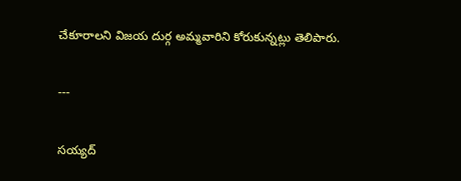చేకూరాలని విజయ దుర్గ అమ్మవారిని కోరుకున్నట్లు తెలిపారు.

---

సయ్యద్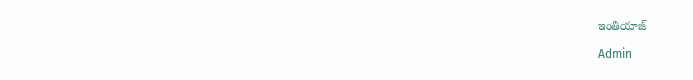ఇంతియాజ్

Admin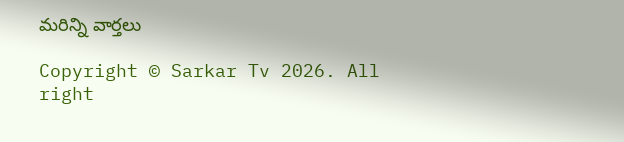మరిన్ని వార్తలు

Copyright © Sarkar Tv 2026. All right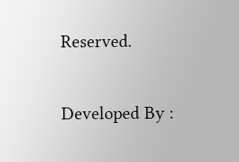Reserved.

Developed By :